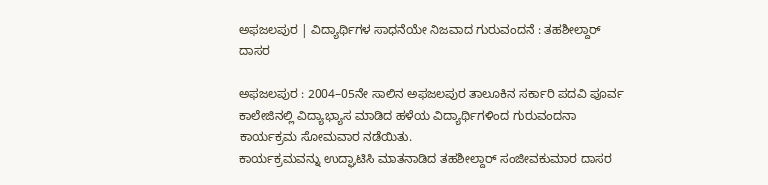ಅಫಜಲಪುರ | ವಿದ್ಯಾರ್ಥಿಗಳ ಸಾಧನೆಯೇ ನಿಜವಾದ ಗುರುವಂದನೆ : ತಹಶೀಲ್ದಾರ್ ದಾಸರ

ಅಫಜಲಪುರ : 2004–05ನೇ ಸಾಲಿನ ಅಫಜಲಪುರ ತಾಲೂಕಿನ ಸರ್ಕಾರಿ ಪದವಿ ಪೂರ್ವ ಕಾಲೇಜಿನಲ್ಲಿ ವಿದ್ಯಾಭ್ಯಾಸ ಮಾಡಿದ ಹಳೆಯ ವಿದ್ಯಾರ್ಥಿಗಳಿಂದ ಗುರುವಂದನಾ ಕಾರ್ಯಕ್ರಮ ಸೋಮವಾರ ನಡೆಯಿತು.
ಕಾರ್ಯಕ್ರಮವನ್ನು ಉದ್ಘಾಟಿಸಿ ಮಾತನಾಡಿದ ತಹಶೀಲ್ದಾರ್ ಸಂಜೀವಕುಮಾರ ದಾಸರ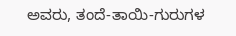ಅವರು, ತಂದೆ-ತಾಯಿ-ಗುರುಗಳ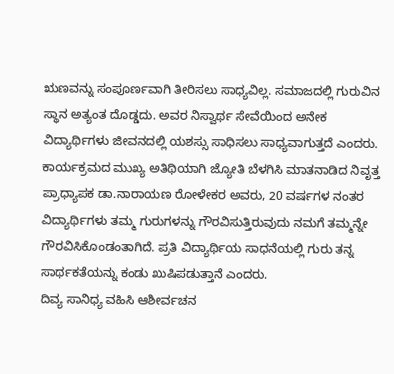ಋಣವನ್ನು ಸಂಪೂರ್ಣವಾಗಿ ತೀರಿಸಲು ಸಾಧ್ಯವಿಲ್ಲ. ಸಮಾಜದಲ್ಲಿ ಗುರುವಿನ ಸ್ಥಾನ ಅತ್ಯಂತ ದೊಡ್ಡದು. ಅವರ ನಿಸ್ವಾರ್ಥ ಸೇವೆಯಿಂದ ಅನೇಕ ವಿದ್ಯಾರ್ಥಿಗಳು ಜೀವನದಲ್ಲಿ ಯಶಸ್ಸು ಸಾಧಿಸಲು ಸಾಧ್ಯವಾಗುತ್ತದೆ ಎಂದರು.
ಕಾರ್ಯಕ್ರಮದ ಮುಖ್ಯ ಅತಿಥಿಯಾಗಿ ಜ್ಯೋತಿ ಬೆಳಗಿಸಿ ಮಾತನಾಡಿದ ನಿವೃತ್ತ ಪ್ರಾಧ್ಯಾಪಕ ಡಾ.ನಾರಾಯಣ ರೋಳೇಕರ ಅವರು, 20 ವರ್ಷಗಳ ನಂತರ ವಿದ್ಯಾರ್ಥಿಗಳು ತಮ್ಮ ಗುರುಗಳನ್ನು ಗೌರವಿಸುತ್ತಿರುವುದು ನಮಗೆ ತಮ್ಮನ್ನೇ ಗೌರವಿಸಿಕೊಂಡಂತಾಗಿದೆ. ಪ್ರತಿ ವಿದ್ಯಾರ್ಥಿಯ ಸಾಧನೆಯಲ್ಲಿ ಗುರು ತನ್ನ ಸಾರ್ಥಕತೆಯನ್ನು ಕಂಡು ಖುಷಿಪಡುತ್ತಾನೆ ಎಂದರು.
ದಿವ್ಯ ಸಾನಿಧ್ಯ ವಹಿಸಿ ಆಶೀರ್ವಚನ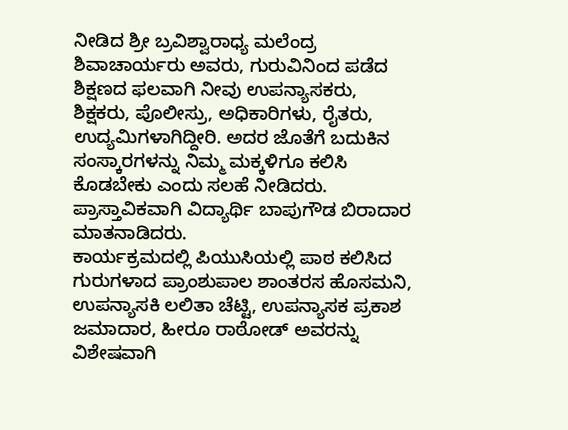ನೀಡಿದ ಶ್ರೀ ಬ್ರವಿಶ್ವಾರಾಧ್ಯ ಮಲೆಂದ್ರ ಶಿವಾಚಾರ್ಯರು ಅವರು, ಗುರುವಿನಿಂದ ಪಡೆದ ಶಿಕ್ಷಣದ ಫಲವಾಗಿ ನೀವು ಉಪನ್ಯಾಸಕರು, ಶಿಕ್ಷಕರು, ಪೊಲೀಸ್ರು, ಅಧಿಕಾರಿಗಳು, ರೈತರು, ಉದ್ಯಮಿಗಳಾಗಿದ್ದೀರಿ. ಅದರ ಜೊತೆಗೆ ಬದುಕಿನ ಸಂಸ್ಕಾರಗಳನ್ನು ನಿಮ್ಮ ಮಕ್ಕಳಿಗೂ ಕಲಿಸಿ ಕೊಡಬೇಕು ಎಂದು ಸಲಹೆ ನೀಡಿದರು.
ಪ್ರಾಸ್ತಾವಿಕವಾಗಿ ವಿದ್ಯಾರ್ಥಿ ಬಾಪುಗೌಡ ಬಿರಾದಾರ ಮಾತನಾಡಿದರು.
ಕಾರ್ಯಕ್ರಮದಲ್ಲಿ ಪಿಯುಸಿಯಲ್ಲಿ ಪಾಠ ಕಲಿಸಿದ ಗುರುಗಳಾದ ಪ್ರಾಂಶುಪಾಲ ಶಾಂತರಸ ಹೊಸಮನಿ, ಉಪನ್ಯಾಸಕಿ ಲಲಿತಾ ಚೆಟ್ಟಿ, ಉಪನ್ಯಾಸಕ ಪ್ರಕಾಶ ಜಮಾದಾರ, ಹೀರೂ ರಾಠೋಡ್ ಅವರನ್ನು ವಿಶೇಷವಾಗಿ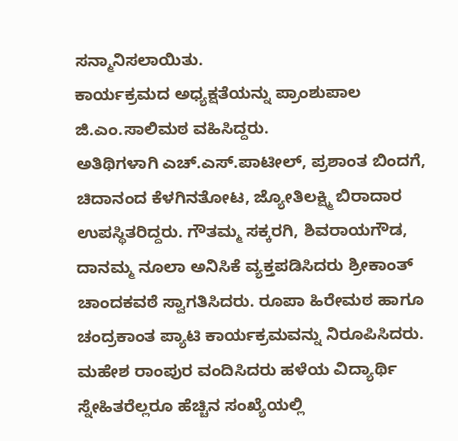ಸನ್ಮಾನಿಸಲಾಯಿತು.
ಕಾರ್ಯಕ್ರಮದ ಅಧ್ಯಕ್ಷತೆಯನ್ನು ಪ್ರಾಂಶುಪಾಲ ಜಿ.ಎಂ.ಸಾಲಿಮಠ ವಹಿಸಿದ್ದರು.
ಅತಿಥಿಗಳಾಗಿ ಎಚ್.ಎಸ್.ಪಾಟೀಲ್, ಪ್ರಶಾಂತ ಬಿಂದಗೆ, ಚಿದಾನಂದ ಕೆಳಗಿನತೋಟ, ಜ್ಯೋತಿಲಕ್ಷ್ಮಿ ಬಿರಾದಾರ ಉಪಸ್ಥಿತರಿದ್ದರು. ಗೌತಮ್ಮ ಸಕ್ಕರಗಿ, ಶಿವರಾಯಗೌಡ, ದಾನಮ್ಮ ನೂಲಾ ಅನಿಸಿಕೆ ವ್ಯಕ್ತಪಡಿಸಿದರು ಶ್ರೀಕಾಂತ್ ಚಾಂದಕವಠೆ ಸ್ವಾಗತಿಸಿದರು. ರೂಪಾ ಹಿರೇಮಠ ಹಾಗೂ ಚಂದ್ರಕಾಂತ ಪ್ಯಾಟಿ ಕಾರ್ಯಕ್ರಮವನ್ನು ನಿರೂಪಿಸಿದರು. ಮಹೇಶ ರಾಂಪುರ ವಂದಿಸಿದರು ಹಳೆಯ ವಿದ್ಯಾರ್ಥಿ ಸ್ನೇಹಿತರೆಲ್ಲರೂ ಹೆಚ್ಚಿನ ಸಂಖ್ಯೆಯಲ್ಲಿ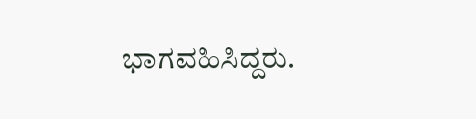ಭಾಗವಹಿಸಿದ್ದರು.